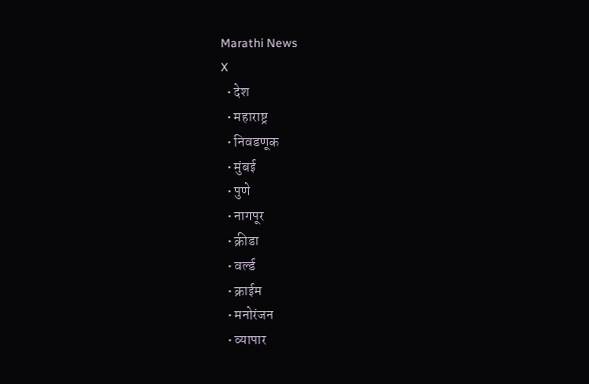Marathi News
X
  • देश
  • महाराष्ट्र
  • निवडणूक
  • मुंबई
  • पुणे
  • नागपूर
  • क्रीडा
  • वर्ल्ड
  • क्राईम
  • मनोरंजन
  • व्यापार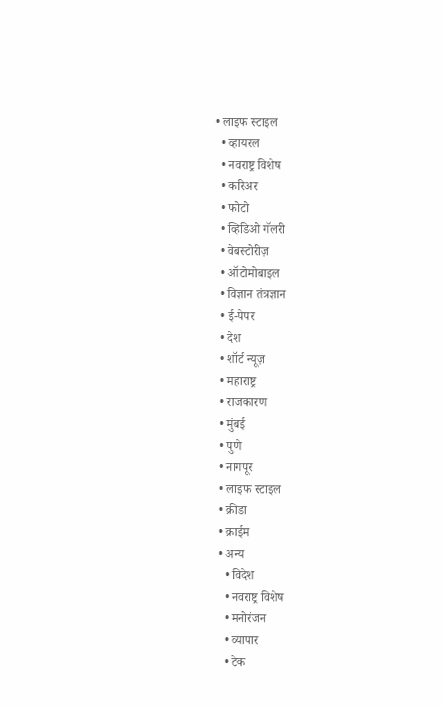• लाइफ स्टाइल
  • व्हायरल
  • नवराष्ट्र विशेष
  • करिअर
  • फोटो
  • व्हिडिओ गॅलरी
  • वेबस्टोरीज़
  • ऑटोमोबाइल
  • विज्ञान तंत्रज्ञान
  • ई-पेपर
  • देश
  • शॉर्ट न्यूज़
  • महाराष्ट्र
  • राजकारण
  • मुंबई
  • पुणे
  • नागपूर
  • लाइफ स्टाइल
  • क्रीडा
  • क्राईम
  • अन्य
    • विदेश
    • नवराष्ट्र विशेष
    • मनोरंजन
    • व्यापार
    • टेक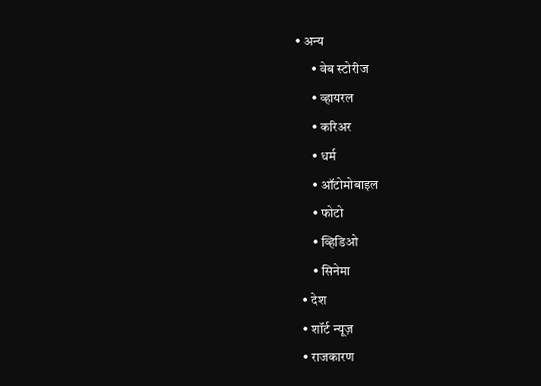• अन्य
      • वेब स्टोरीज
      • व्हायरल
      • करिअर
      • धर्म
      • ऑटोमोबाइल
      • फोटो
      • व्हिडिओ
      • सिनेमा
  • देश
  • शॉर्ट न्यूज़
  • राजकारण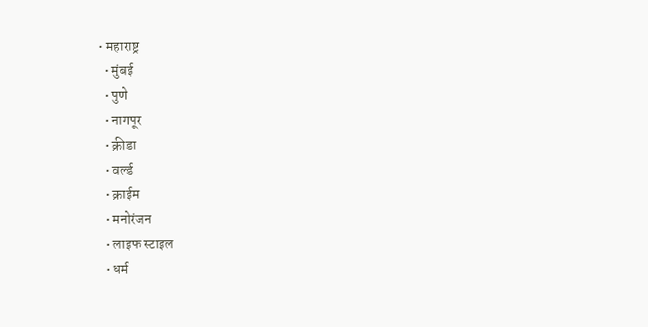• महाराष्ट्र
  • मुंबई
  • पुणे
  • नागपूर
  • क्रीडा
  • वर्ल्ड
  • क्राईम
  • मनोरंजन
  • लाइफ स्टाइल
  • धर्म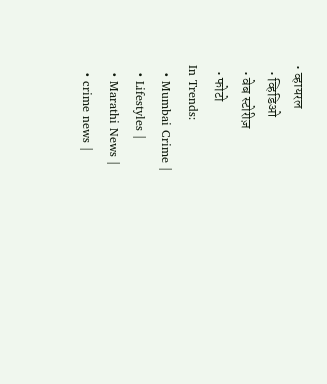• व्हायरल
  • व्हिडिओ
  • वेब स्टोरीज़
  • फोटो
In Trends:
  • Mumbai Crime |
  • Lifestyles |
  • Marathi News |
  • crime news |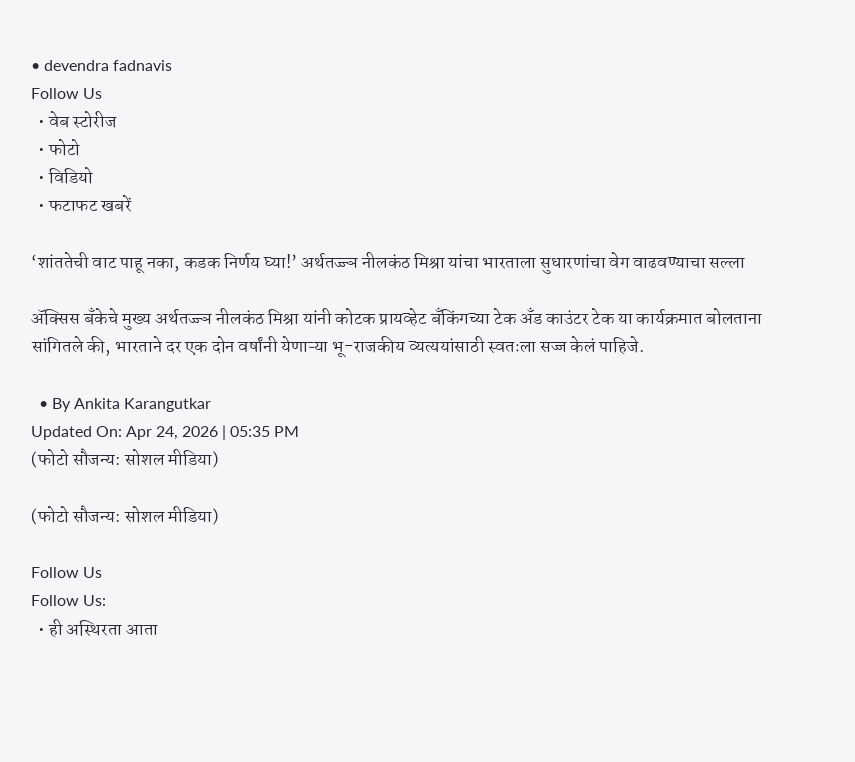• devendra fadnavis
Follow Us
  • वेब स्टोरीज
  • फोटो
  • विडियो
  • फटाफट खबरें

‘शांततेची वाट पाहू नका, कडक निर्णय घ्या!’ अर्थतज्ज्ञ नीलकंठ मिश्रा यांचा भारताला सुधारणांचा वेग वाढवण्याचा सल्ला

ॲक्सिस बँकेचे मुख्य अर्थतज्ज्ञ नीलकंठ मिश्रा यांनी कोटक प्रायव्हेट बँकिंगच्या टेक अँड काउंटर टेक या कार्यक्रमात बोलताना सांगितले की, भारताने दर एक दोन वर्षांनी येणाऱ्या भू-राजकीय व्यत्ययांसाठी स्वतःला सज्ज केलं पाहिजे.

  • By Ankita Karangutkar
Updated On: Apr 24, 2026 | 05:35 PM
(फोटो सौजन्य: सोशल मीडिया)

(फोटो सौजन्य: सोशल मीडिया)

Follow Us
Follow Us:
  • ही अस्थिरता आता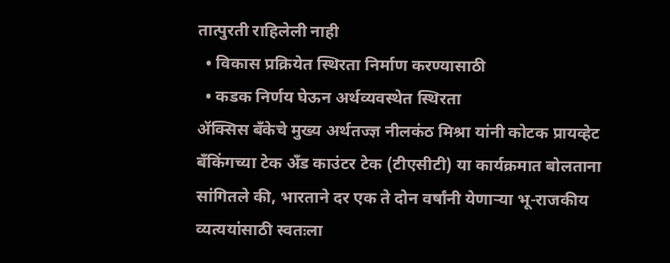तात्पुरती राहिलेली नाही
  • विकास प्रक्रियेत स्थिरता निर्माण करण्यासाठी
  • कडक निर्णय घेऊन अर्थव्यवस्थेत स्थिरता
ॲक्सिस बँकेचे मुख्य अर्थतज्ज्ञ नीलकंठ मिश्रा यांनी कोटक प्रायव्हेट बँकिंगच्या टेक अँड काउंटर टेक (टीएसीटी) या कार्यक्रमात बोलताना सांगितले की, भारताने दर एक ते दोन वर्षांनी येणाऱ्या भू-राजकीय व्यत्ययांसाठी स्वतःला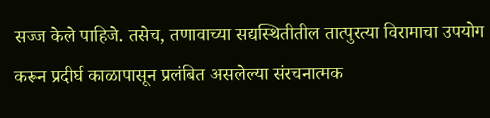सज्ज केले पाहिजे. तसेच, तणावाच्या सद्यस्थितीतील तात्पुरत्या विरामाचा उपयोग करून प्रदीर्घ काळापासून प्रलंबित असलेल्या संरचनात्मक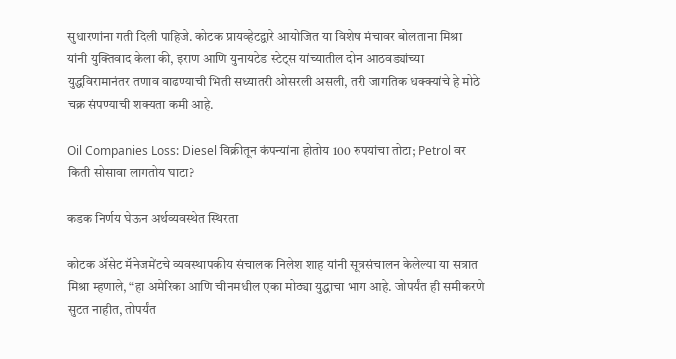सुधारणांना गती दिली पाहिजे. कोटक प्रायव्हेटद्वारे आयोजित या विशेष मंचावर बोलताना मिश्रा यांनी युक्तिवाद केला की, इराण आणि युनायटेड स्टेट्स यांच्यातील दोन आठवड्यांच्या युद्धविरामानंतर तणाव वाढण्याची भिती सध्यातरी ओसरली असली, तरी जागतिक धक्क्यांचे हे मोठे चक्र संपण्याची शक्यता कमी आहे.

Oil Companies Loss: Diesel विक्रीतून कंपन्यांना होतोय 100 रुपयांचा तोटा; Petrol वर किती सोसावा लागतोय घाटा?

कडक निर्णय घेऊन अर्थव्यवस्थेत स्थिरता

कोटक ॲसेट मॅनेजमेंटचे व्यवस्थापकीय संचालक निलेश शाह यांनी सूत्रसंचालन केलेल्या या सत्रात मिश्रा म्हणाले, “हा अमेरिका आणि चीनमधील एका मोठ्या युद्धाचा भाग आहे. जोपर्यंत ही समीकरणे सुटत नाहीत, तोपर्यंत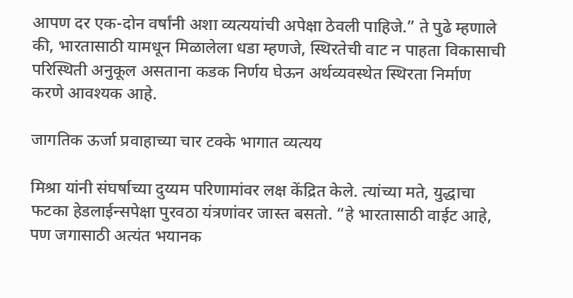आपण दर एक-दोन वर्षांनी अशा व्यत्ययांची अपेक्षा ठेवली पाहिजे.” ते पुढे म्‍हणाले की, भारतासाठी यामधून मिळालेला धडा म्‍हणजे, स्थिरतेची वाट न पाहता विकासाची परिस्थिती अनुकूल असताना कडक निर्णय घेऊन अर्थव्यवस्थेत स्थिरता निर्माण करणे आवश्यक आहे.

जागतिक ऊर्जा प्रवाहाच्या चार टक्‍के भागात व्यत्यय

मिश्रा यांनी संघर्षाच्या दुय्यम परिणामांवर लक्ष केंद्रित केले. त्यांच्या मते, युद्धाचा फटका हेडलाईन्सपेक्षा पुरवठा यंत्रणांवर जास्त बसतो. “हे भारतासाठी वाईट आहे, पण जगासाठी अत्यंत भयानक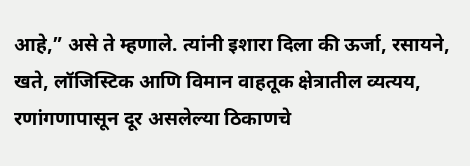आहे,” असे ते म्हणाले. त्यांनी इशारा दिला की ऊर्जा, रसायने, खते, लॉजिस्टिक आणि विमान वाहतूक क्षेत्रातील व्यत्यय, रणांगणापासून दूर असलेल्या ठिकाणचे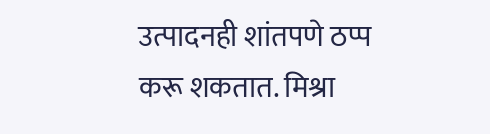उत्पादनही शांतपणे ठप्प करू शकतात. मिश्रा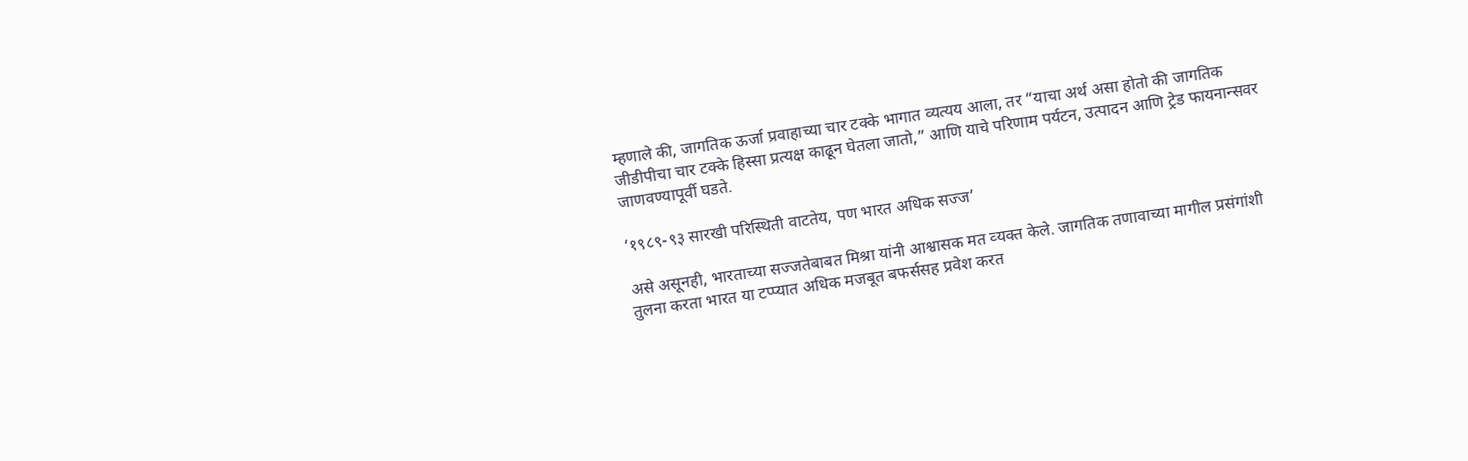म्हणाले की, जागतिक ऊर्जा प्रवाहाच्या चार टक्‍के भागात व्यत्यय आला, तर “याचा अर्थ असा होतो की जागतिक जीडीपीचा चार टक्के हिस्सा प्रत्‍यक्ष काढून घेतला जातो,” आणि याचे परिणाम पर्यटन, उत्‍पादन आणि ट्रेड फायनान्सवर जाणवण्यापूर्वी घडते.

‘१९८९-९३ सारखी परिस्थिती वाटतेय, पण भारत अधिक सज्ज’

असे असूनही, भारताच्या सज्जतेबाबत मिश्रा यांनी आश्वासक मत व्‍यक्त केले. जागतिक तणावाच्या मागील प्रसंगांशी तुलना करता भारत या टप्प्यात अधिक मजबूत बफर्ससह प्रवेश करत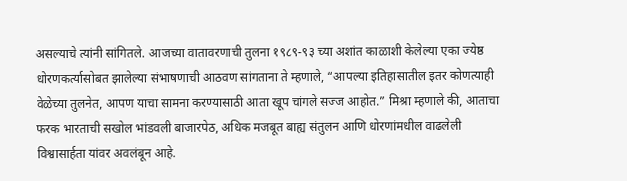असल्याचे त्यांनी सांगितले. आजच्या वातावरणाची तुलना १९८९-९३ च्या अशांत काळाशी केलेल्‍या एका ज्येष्ठ धोरणकर्त्यासोबत झालेल्या संभाषणाची आठवण सांगताना ते म्हणाले, “आपल्या इतिहासातील इतर कोणत्याही वेळेच्या तुलनेत, आपण याचा सामना करण्यासाठी आता खूप चांगले सज्ज आहोत.” मिश्रा म्हणाले की, आताचा फरक भारताची सखोल भांडवली बाजारपेठ, अधिक मजबूत बाह्य संतुलन आणि धोरणांमधील वाढलेली विश्वासार्हता यांवर अवलंबून आहे.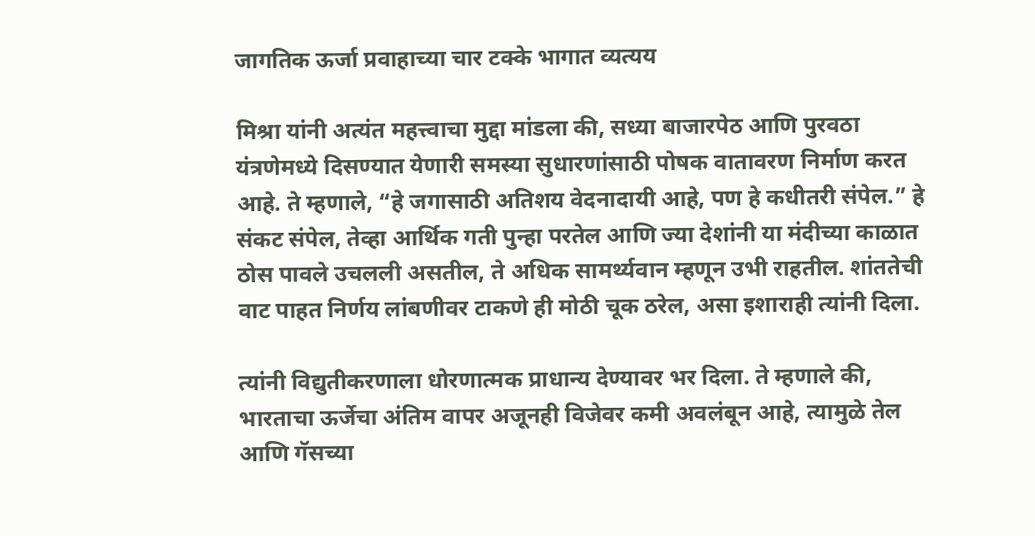जागतिक ऊर्जा प्रवाहाच्या चार टक्‍के भागात व्यत्यय

मिश्रा यांनी अत्यंत महत्त्वाचा मुद्दा मांडला की, सध्या बाजारपेठ आणि पुरवठा यंत्रणेमध्‍ये दिसण्‍यात येणारी समस्‍या सुधारणांसाठी पोषक वातावरण निर्माण करत आहे. ते म्हणाले, “हे जगासाठी अतिशय वेदनादायी आहे, पण हे कधीतरी संपेल.” हे संकट संपेल, तेव्हा आर्थिक गती पुन्हा परतेल आणि ज्या देशांनी या मंदीच्या काळात ठोस पावले उचलली असतील, ते अधिक सामर्थ्यवान म्हणून उभी राहतील. शांततेची वाट पाहत निर्णय लांबणीवर टाकणे ही मोठी चूक ठरेल, असा इशाराही त्यांनी दिला.

त्यांनी विद्युतीकरणाला धोरणात्मक प्राधान्य देण्यावर भर दिला. ते म्‍हणाले की, भारताचा ऊर्जेचा अंतिम वापर अजूनही विजेवर कमी अवलंबून आहे, त्यामुळे तेल आणि गॅसच्या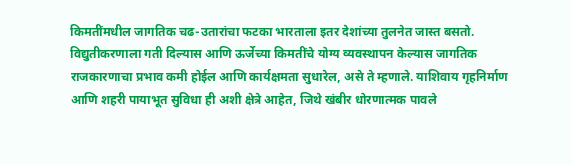किमतींमधील जागतिक चढ-उतारांचा फटका भारताला इतर देशांच्या तुलनेत जास्त बसतो. विद्युतीकरणाला गती दिल्यास आणि ऊर्जेच्या किमतींचे योग्य व्यवस्थापन केल्यास जागतिक राजकारणाचा प्रभाव कमी होईल आणि कार्यक्षमता सुधारेल, असे ते म्हणाले. याशिवाय गृहनिर्माण आणि शहरी पायाभूत सुविधा ही अशी क्षेत्रे आहेत, जिथे खंबीर धोरणात्मक पावले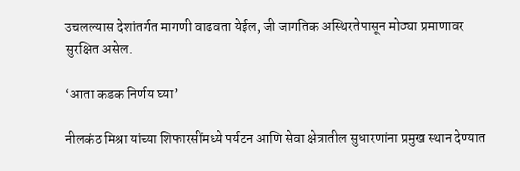उचलल्यास देशांतर्गत मागणी वाढवता येईल, जी जागतिक अस्थिरतेपासून मोठ्या प्रमाणावर सुरक्षित असेल.

‘आता कडक निर्णय घ्या’

नीलकंठ मिश्रा यांच्या शिफारसींमध्ये पर्यटन आणि सेवा क्षेत्रातील सुधारणांना प्रमुख स्थान देण्यात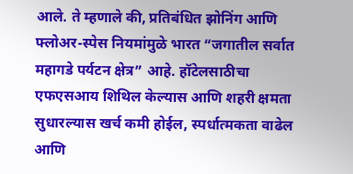आले. ते म्हणाले की, प्रतिबंधित झोनिंग आणि फ्लोअर-स्‍पेस नियमांमुळे भारत “जगातील सर्वात महागडे पर्यटन क्षेत्र” आहे. हॉटेलसाठीचा एफएसआय शिथिल केल्यास आणि शहरी क्षमता सुधारल्यास खर्च कमी होईल, स्पर्धात्मकता वाढेल आणि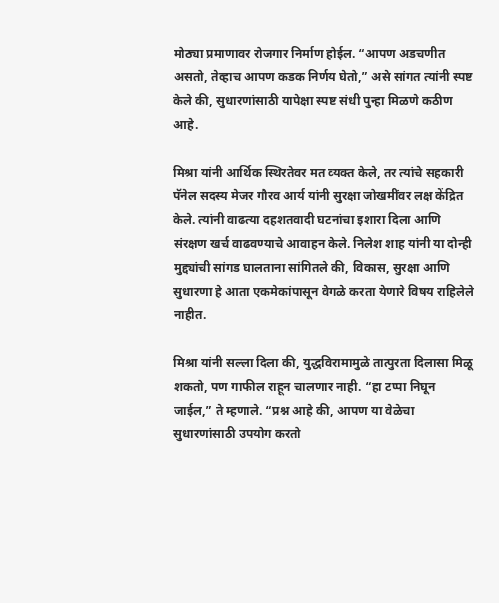मोठ्या प्रमाणावर रोजगार निर्माण होईल. “आपण अडचणीत असतो, तेव्हाच आपण कडक निर्णय घेतो,” असे सांगत त्यांनी स्पष्ट केले की, सुधारणांसाठी यापेक्षा स्पष्ट संधी पुन्हा मिळणे कठीण आहे.

मिश्रा यांनी आर्थिक स्थिरतेवर मत व्‍यक्त केले, तर त्यांचे सहकारी पॅनेल सदस्य मेजर गौरव आर्य यांनी सुरक्षा जोखमींवर लक्ष केंद्रित केले. त्यांनी वाढत्या दहशतवादी घटनांचा इशारा दिला आणि संरक्षण खर्च वाढवण्याचे आवाहन केले. निलेश शाह यांनी या दोन्ही मुद्द्यांची सांगड घालताना सांगितले की, विकास, सुरक्षा आणि सुधारणा हे आता एकमेकांपासून वेगळे करता येणारे विषय राहिलेले नाहीत.

मिश्रा यांनी सल्‍ला दिला की, युद्धविरामामुळे तात्पुरता दिलासा मिळू शकतो, पण गाफील राहून चालणार नाही. “हा टप्पा निघून जाईल,” ते म्हणाले. “प्रश्न आहे की, आपण या वेळेचा सुधारणांसाठी उपयोग करतो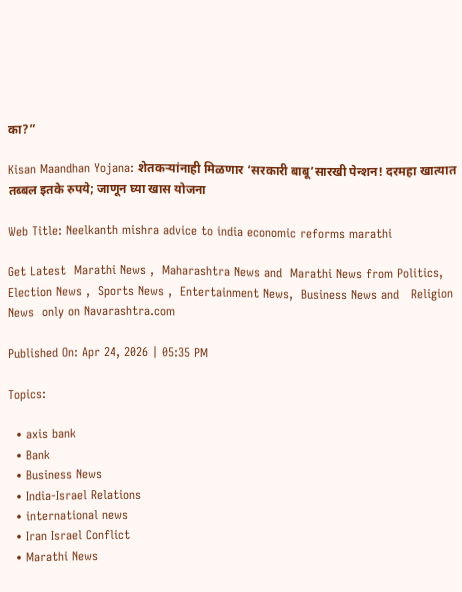का?”

Kisan Maandhan Yojana: शेतकऱ्यांनाही मिळणार ‘सरकारी बाबू’सारखी पेन्शन! दरमहा खात्यात तब्बल इतके रुपये; जाणून घ्या खास योजना

Web Title: Neelkanth mishra advice to india economic reforms marathi

Get Latest  Marathi News ,  Maharashtra News and  Marathi News from Politics,  Election News ,  Sports News ,  Entertainment News,  Business News and   Religion News  only on Navarashtra.com

Published On: Apr 24, 2026 | 05:35 PM

Topics:

  • axis bank
  • Bank
  • Business News
  • India-Israel Relations
  • international news
  • Iran Israel Conflict
  • Marathi News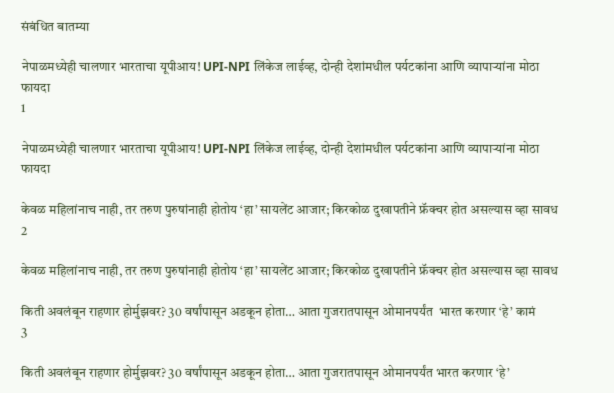संबंधित बातम्या

नेपाळमध्येही चालणार भारताचा यूपीआय! UPI-NPI लिंकेज लाईव्ह, दोन्ही देशांमधील पर्यटकांना आणि व्यापाऱ्यांना मोठा फायदा
1

नेपाळमध्येही चालणार भारताचा यूपीआय! UPI-NPI लिंकेज लाईव्ह, दोन्ही देशांमधील पर्यटकांना आणि व्यापाऱ्यांना मोठा फायदा

केवळ महिलांनाच नाही, तर तरुण पुरुषांनाही होतोय ‘हा’ सायलेंट आजार; किरकोळ दुखापतीने फ्रॅक्चर होत असल्यास व्हा सावध
2

केवळ महिलांनाच नाही, तर तरुण पुरुषांनाही होतोय ‘हा’ सायलेंट आजार; किरकोळ दुखापतीने फ्रॅक्चर होत असल्यास व्हा सावध

किती अवलंबून राहणार होर्मुझवर? 30 वर्षांपासून अडकून होता… आता गुजरातपासून ओमानपर्यंत  भारत करणार ‘हे’ कामं
3

किती अवलंबून राहणार होर्मुझवर? 30 वर्षांपासून अडकून होता… आता गुजरातपासून ओमानपर्यंत भारत करणार ‘हे’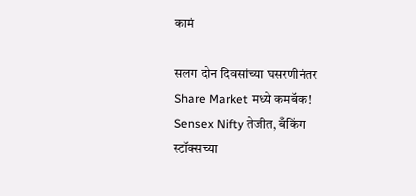कामं

सलग दोन दिवसांच्या घसरणीनंतर Share Market मध्ये कमबॅक! Sensex Nifty तेजीत, बँकिंग स्टॉक्सच्या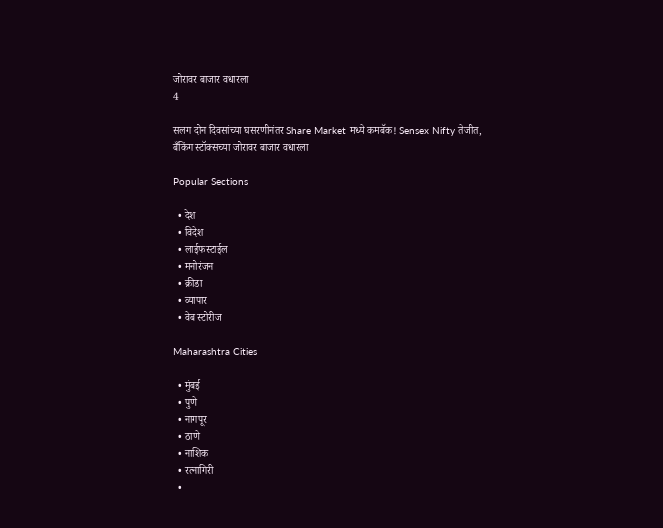जोरावर बाजार वधारला
4

सलग दोन दिवसांच्या घसरणीनंतर Share Market मध्ये कमबॅक! Sensex Nifty तेजीत, बँकिंग स्टॉक्सच्या जोरावर बाजार वधारला

Popular Sections

  • देश
  • विदेश
  • लाईफस्टाईल
  • मनोरंजन
  • क्रीडा
  • व्यापार
  • वेब स्टोरीज

Maharashtra Cities

  • मुंबई
  • पुणे
  • नागपूर
  • ठाणे
  • नाशिक
  • रत्नागिरी
  •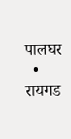पालघर
  • रायगड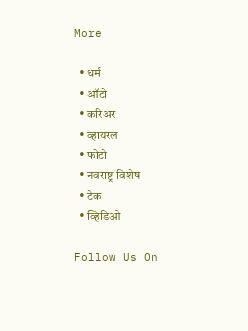More

  • धर्म
  • ऑटो
  • करिअर
  • व्हायरल
  • फोटो
  • नवराष्ट्र विशेष
  • टेक
  • व्हिडिओ

Follow Us On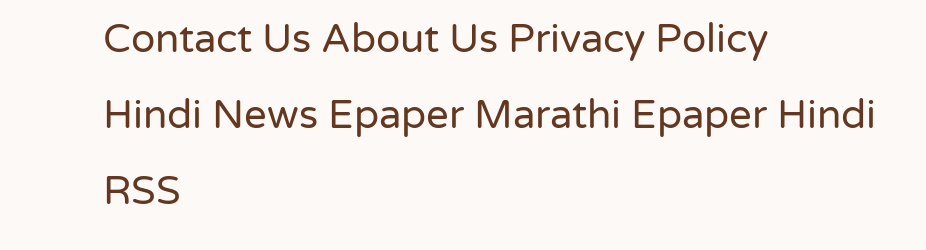Contact Us About Us Privacy Policy
Hindi News Epaper Marathi Epaper Hindi RSS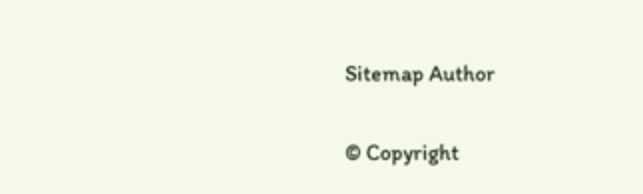Sitemap Author

© Copyright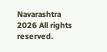Navarashtra 2026 All rights reserved.